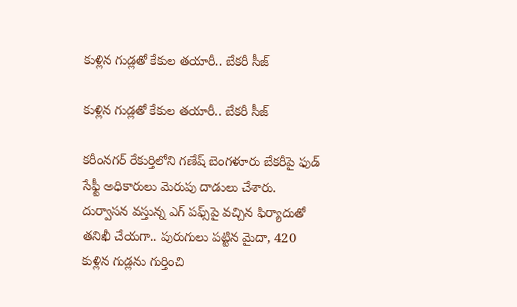కుళ్లిన గుడ్లతో కేకుల తయారీ.. బేకరీ సీజ్

కుళ్లిన గుడ్లతో కేకుల తయారీ.. బేకరీ సీజ్

కరీంనగర్‌ రేకుర్తిలోని గణేష్ బెంగళూరు బేకరీపై ఫుడ్ సేఫ్టీ అధికారులు మెరుపు దాడులు చేశారు. దుర్వాసన వస్తున్న ఎగ్ పఫ్స్‌పై వచ్చిన ఫిర్యాదుతో తనిఖీ చేయగా.. పురుగులు పట్టిన మైదా, 420 కుళ్లిన గుడ్లను గుర్తించి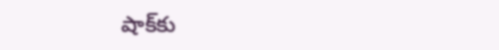షాక్‌కు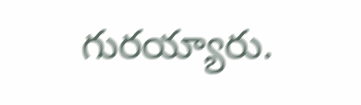గురయ్యారు.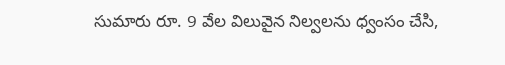సుమారు రూ. 9 వేల విలువైన నిల్వలను ధ్వంసం చేసి,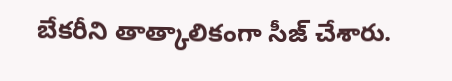బేకరీని తాత్కాలికంగా సీజ్ చేశారు.